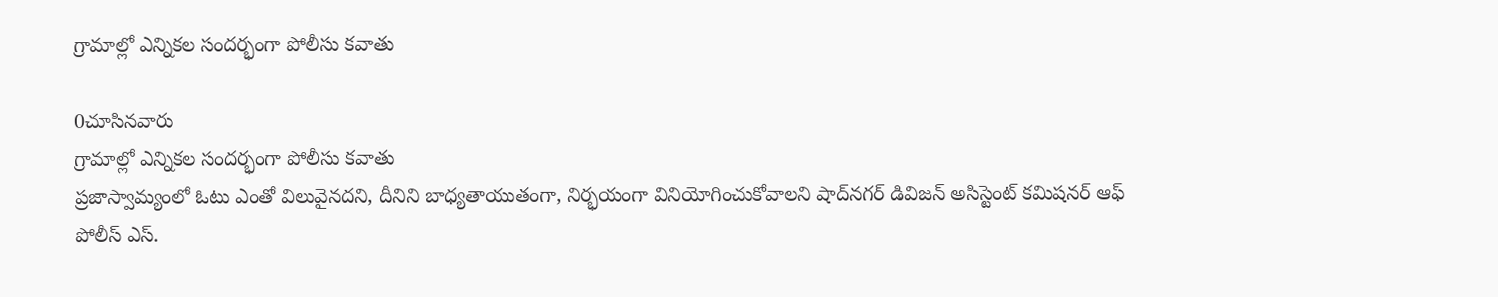గ్రామాల్లో ఎన్నికల సందర్భంగా పోలీసు కవాతు

0చూసినవారు
గ్రామాల్లో ఎన్నికల సందర్భంగా పోలీసు కవాతు
ప్రజాస్వామ్యంలో ఓటు ఎంతో విలువైనదని, దీనిని బాధ్యతాయుతంగా, నిర్భయంగా వినియోగించుకోవాలని షాద్‌నగర్ డివిజన్ అసిస్టెంట్ కమిషనర్ ఆఫ్ పోలీస్ ఎస్.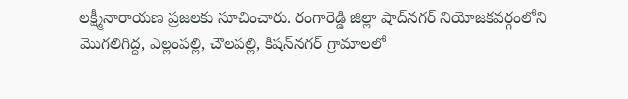లక్ష్మీనారాయణ ప్రజలకు సూచించారు. రంగారెడ్డి జిల్లా షాద్‌నగర్ నియోజకవర్గంలోని మొగలిగిద్ద, ఎల్లంపల్లి, చౌలపల్లి, కిషన్‌నగర్ గ్రామాలలో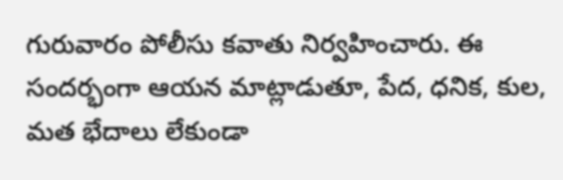గురువారం పోలీసు కవాతు నిర్వహించారు. ఈ సందర్భంగా ఆయన మాట్లాడుతూ, పేద, ధనిక, కుల, మత భేదాలు లేకుండా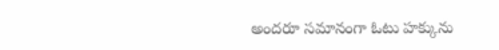అందరూ సమానంగా ఓటు హక్కును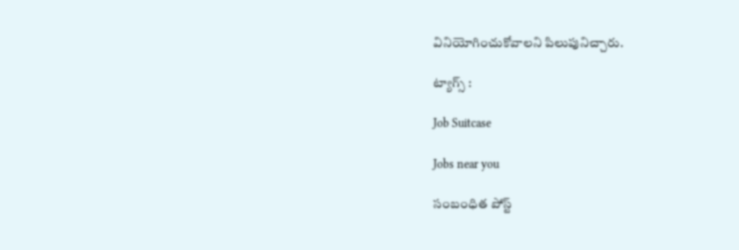వినియోగించుకోవాలని పిలుపునిచ్చారు.

ట్యాగ్స్ :

Job Suitcase

Jobs near you

సంబంధిత పోస్ట్